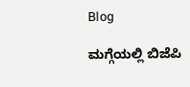Blog

ಮಗ್ಗೆಯಲ್ಲಿ ಬಿಜೆಪಿ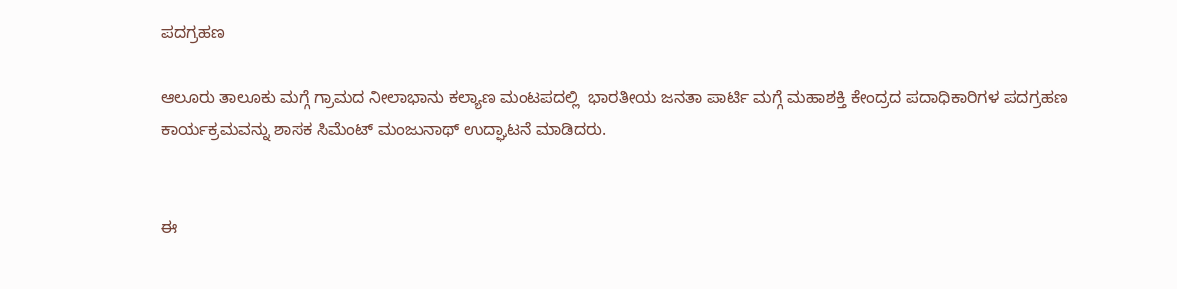ಪದಗ್ರಹಣ

ಆಲೂರು ತಾಲೂಕು ಮಗ್ಗೆ ಗ್ರಾಮದ ನೀಲಾಭಾನು ಕಲ್ಯಾಣ ಮಂಟಪದಲ್ಲಿ  ಭಾರತೀಯ ಜನತಾ ಪಾರ್ಟಿ ಮಗ್ಗೆ ಮಹಾಶಕ್ತಿ ಕೇಂದ್ರದ ಪದಾಧಿಕಾರಿಗಳ ಪದಗ್ರಹಣ ಕಾರ್ಯಕ್ರಮವನ್ನು ಶಾಸಕ ಸಿಮೆಂಟ್ ಮಂಜುನಾಥ್ ಉದ್ಘಾಟನೆ ಮಾಡಿದರು.


ಈ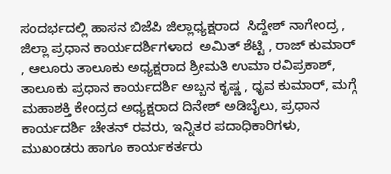ಸಂದರ್ಭದಲ್ಲಿ ಹಾಸನ ಬಿಜೆಪಿ ಜಿಲ್ಲಾಧ್ಯಕ್ಷರಾದ  ಸಿದ್ದೇಶ್ ನಾಗೇಂದ್ರ , ಜಿಲ್ಲಾ ಪ್ರಧಾನ ಕಾರ್ಯದರ್ಶಿಗಳಾದ  ಅಮಿತ್ ಶೆಟ್ಟಿ , ರಾಜ್ ಕುಮಾರ್ , ಆಲೂರು ತಾಲೂಕು ಅಧ್ಯಕ್ಷರಾದ ಶ್ರೀಮತಿ ಉಮಾ ರವಿಪ್ರಕಾಶ್, ತಾಲೂಕು ಪ್ರಧಾನ ಕಾರ್ಯದರ್ಶಿ ಅಬ್ಬನ ಕೃಷ್ಣ , ಧೃವ ಕುಮಾರ್, ಮಗ್ಗೆ ಮಹಾಶಕ್ತಿ ಕೇಂದ್ರದ ಅಧ್ಯಕ್ಷರಾದ ದಿನೇಶ್ ಅಡಿಬೈಲು, ಪ್ರಧಾನ ಕಾರ್ಯದರ್ಶಿ ಚೇತನ್ ರವರು, ಇನ್ನಿತರ ಪದಾಧಿಕಾರಿಗಳು, ಮುಖಂಡರು ಹಾಗೂ ಕಾರ್ಯಕರ್ತರು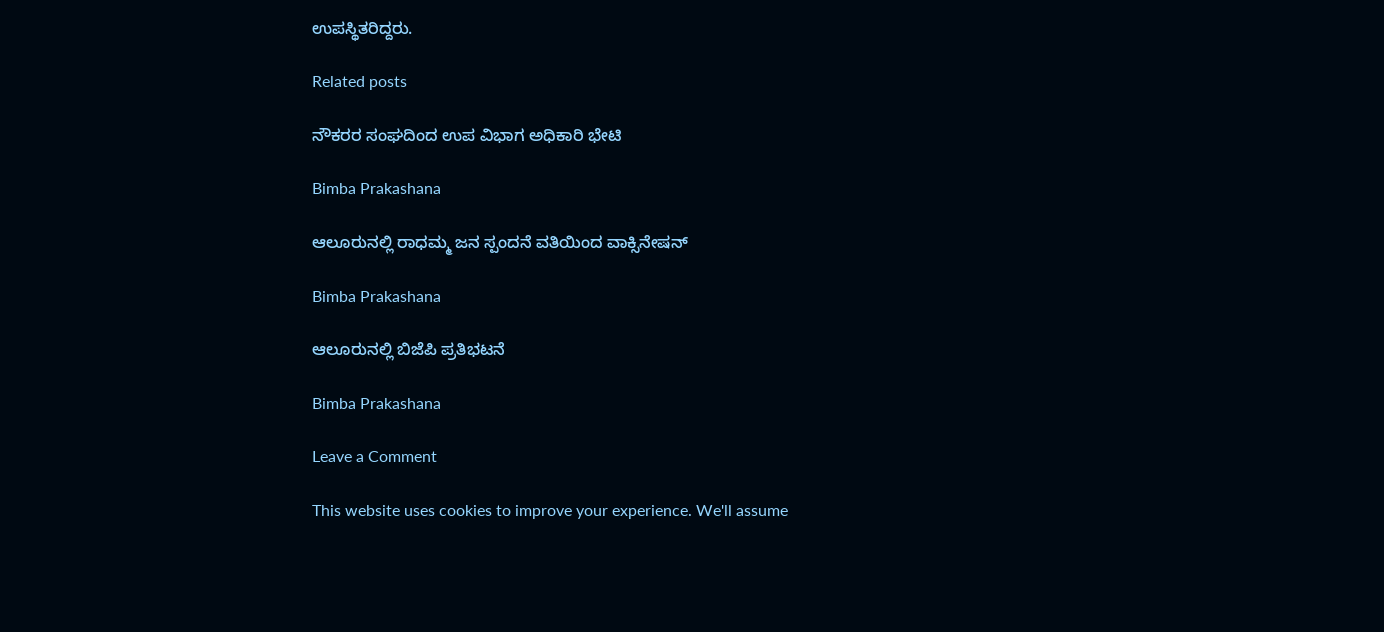ಉಪಸ್ಥಿತರಿದ್ದರು.

Related posts

ನೌಕರರ ಸಂಘದಿಂದ ಉಪ ವಿಭಾಗ ಅಧಿಕಾರಿ ಭೇಟಿ

Bimba Prakashana

ಆಲೂರುನಲ್ಲಿ ರಾಧಮ್ಮ ಜನ ಸ್ಪಂದನೆ ವತಿಯಿಂದ ವಾಕ್ಸಿನೇಷನ್

Bimba Prakashana

ಆಲೂರುನಲ್ಲಿ ಬಿಜೆಪಿ ಪ್ರತಿಭಟನೆ

Bimba Prakashana

Leave a Comment

This website uses cookies to improve your experience. We'll assume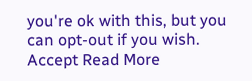you're ok with this, but you can opt-out if you wish. Accept Read More